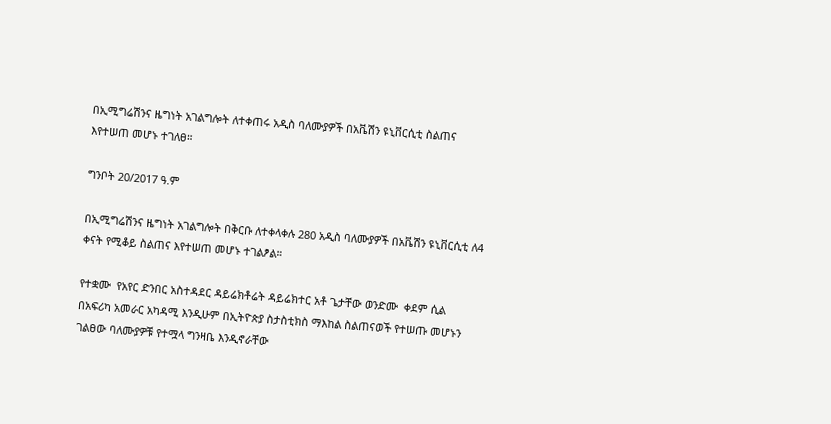በኢሚግሬሽንና ዜግነት አገልግሎት ለተቀጠሩ አዲስ ባለሙያዎች በአቬሽን ዩኒቨርሲቲ ስልጠና እየተሠጠ መሆኑ ተገለፀ።

ግንቦት 20/2017 ዓ.ም

በኢሚግሬሽንና ዜግነት አገልግሎት በቅርቡ ለተቀላቀሉ 280 አዲስ ባለሙያዎች በአቬሽን ዩኒቨርሲቲ ለ4 ቀናት የሚቆይ ስልጠና እየተሠጠ መሆኑ ተገልፆል።

የተቋሙ  የአየር ድንበር አስተዳደር ዳይሬክቶሬት ዳይሬክተር አቶ ጌታቸው ወንድሙ  ቀደም ሲል በአፍሪካ አመራር አካዳሚ እንዲሁም በኢትዮጵያ ስታስቲክስ ማእከል ስልጠናወች የተሠጡ መሆኑን ገልፀው ባለሙያዎቹ የተሟላ ግንዛቤ እንዲኖራቸው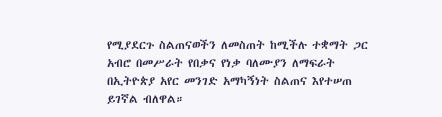የሚያደርጉ ስልጠናወችን ለመስጠት ከሚችሉ ተቋማት ጋር አብሮ በመሥራት የበቃና የነቃ ባለሙያን ለማፍራት በኢትዮጵያ አየር መንገድ አማካኝነት ስልጠና እየተሠጠ ይገኛል ብለዋል።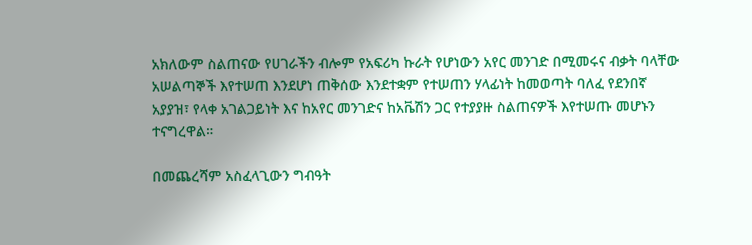አክለውም ስልጠናው የሀገራችን ብሎም የአፍሪካ ኩራት የሆነውን አየር መንገድ በሚመሩና ብቃት ባላቸው አሠልጣኞች እየተሠጠ እንደሆነ ጠቅሰው እንደተቋም የተሠጠን ሃላፊነት ከመወጣት ባለፈ የደንበኛ አያያዝ፣ የላቀ አገልጋይነት እና ከአየር መንገድና ከአቬሽን ጋር የተያያዙ ስልጠናዎች እየተሠጡ መሆኑን ተናግረዋል።

በመጨረሻም አስፈላጊውን ግብዓት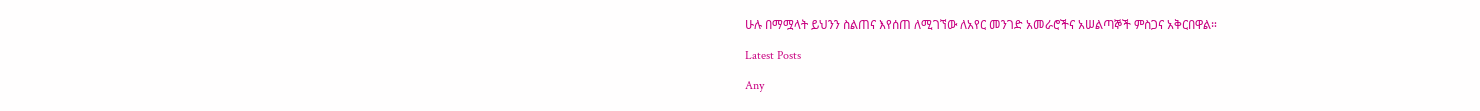ሁሉ በማሟላት ይህንን ስልጠና እየሰጠ ለሚገኘው ለአየር መንገድ አመራሮችና አሠልጣኞች ምስጋና አቅርበዋል።

Latest Posts

Any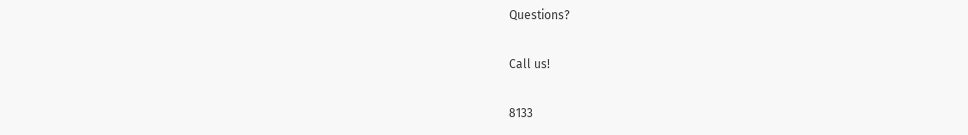Questions?

Call us!

8133